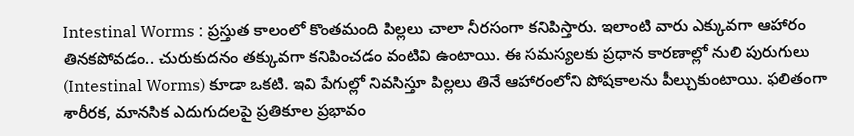Intestinal Worms : ప్రస్తుత కాలంలో కొంతమంది పిల్లలు చాలా నీరసంగా కనిపిస్తారు. ఇలాంటి వారు ఎక్కువగా ఆహారం తినకపోవడం.. చురుకుదనం తక్కువగా కనిపించడం వంటివి ఉంటాయి. ఈ సమస్యలకు ప్రధాన కారణాల్లో నులి పురుగులు (Intestinal Worms) కూడా ఒకటి. ఇవి పేగుల్లో నివసిస్తూ పిల్లలు తినే ఆహారంలోని పోషకాలను పీల్చుకుంటాయి. ఫలితంగా శారీరక, మానసిక ఎదుగుదలపై ప్రతికూల ప్రభావం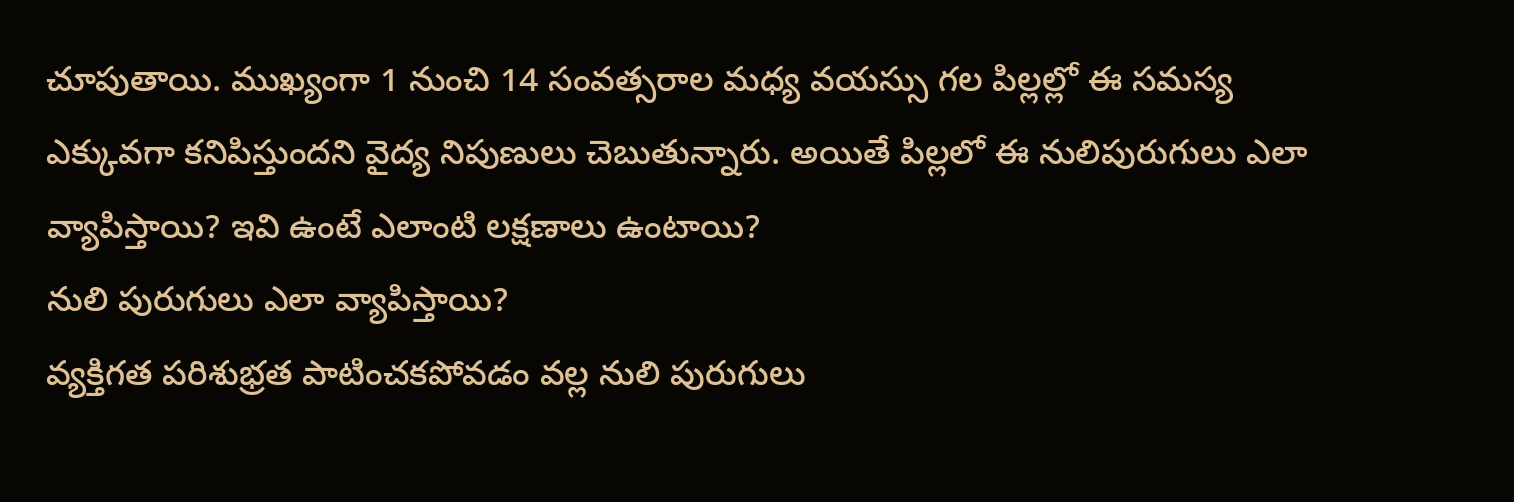చూపుతాయి. ముఖ్యంగా 1 నుంచి 14 సంవత్సరాల మధ్య వయస్సు గల పిల్లల్లో ఈ సమస్య ఎక్కువగా కనిపిస్తుందని వైద్య నిపుణులు చెబుతున్నారు. అయితే పిల్లలో ఈ నులిపురుగులు ఎలా వ్యాపిస్తాయి? ఇవి ఉంటే ఎలాంటి లక్షణాలు ఉంటాయి?
నులి పురుగులు ఎలా వ్యాపిస్తాయి?
వ్యక్తిగత పరిశుభ్రత పాటించకపోవడం వల్ల నులి పురుగులు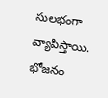సులభంగా వ్యాపిస్తాయి. భోజనం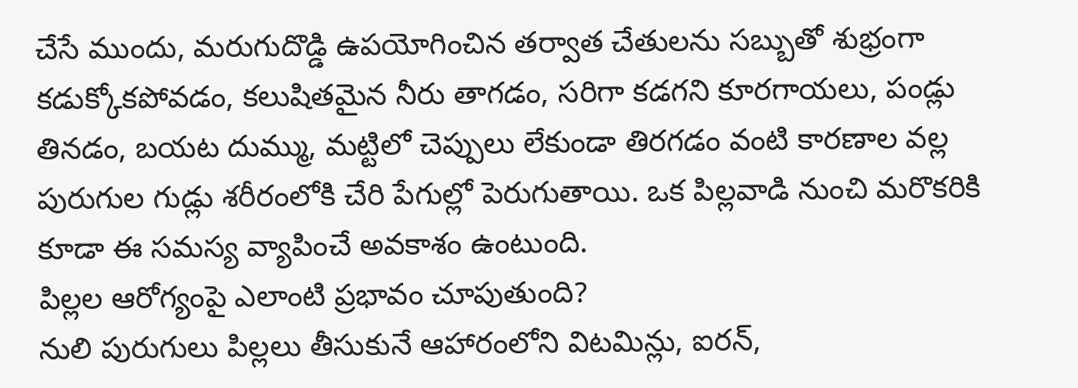చేసే ముందు, మరుగుదొడ్డి ఉపయోగించిన తర్వాత చేతులను సబ్బుతో శుభ్రంగా కడుక్కోకపోవడం, కలుషితమైన నీరు తాగడం, సరిగా కడగని కూరగాయలు, పండ్లు తినడం, బయట దుమ్ము, మట్టిలో చెప్పులు లేకుండా తిరగడం వంటి కారణాల వల్ల పురుగుల గుడ్లు శరీరంలోకి చేరి పేగుల్లో పెరుగుతాయి. ఒక పిల్లవాడి నుంచి మరొకరికి కూడా ఈ సమస్య వ్యాపించే అవకాశం ఉంటుంది.
పిల్లల ఆరోగ్యంపై ఎలాంటి ప్రభావం చూపుతుంది?
నులి పురుగులు పిల్లలు తీసుకునే ఆహారంలోని విటమిన్లు, ఐరన్,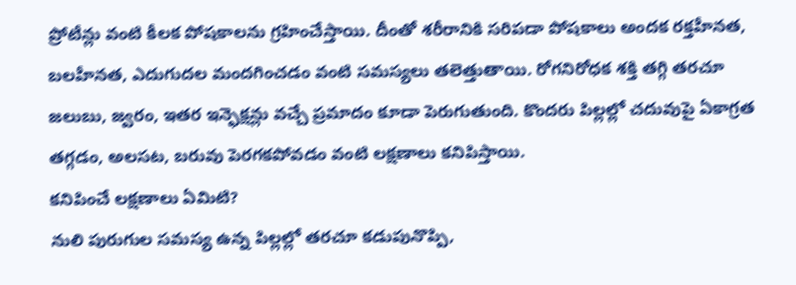ప్రోటీన్లు వంటి కీలక పోషకాలను గ్రహించేస్తాయి. దీంతో శరీరానికి సరిపడా పోషకాలు అందక రక్తహీనత, బలహీనత, ఎదుగుదల మందగించడం వంటి సమస్యలు తలెత్తుతాయి. రోగనిరోధక శక్తి తగ్గి తరచూ జలుబు, జ్వరం, ఇతర ఇన్ఫెక్షన్లు వచ్చే ప్రమాదం కూడా పెరుగుతుంది. కొందరు పిల్లల్లో చదువుపై ఏకాగ్రత తగ్గడం, అలసట, బరువు పెరగకపోవడం వంటి లక్షణాలు కనిపిస్తాయి.
కనిపించే లక్షణాలు ఏమిటి?
నులి పురుగుల సమస్య ఉన్న పిల్లల్లో తరచూ కడుపునొప్పి,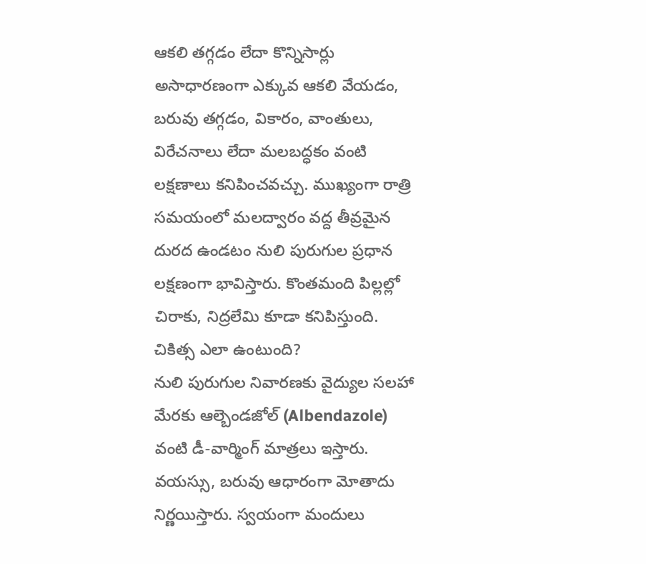ఆకలి తగ్గడం లేదా కొన్నిసార్లు అసాధారణంగా ఎక్కువ ఆకలి వేయడం, బరువు తగ్గడం, వికారం, వాంతులు, విరేచనాలు లేదా మలబద్ధకం వంటి లక్షణాలు కనిపించవచ్చు. ముఖ్యంగా రాత్రి సమయంలో మలద్వారం వద్ద తీవ్రమైన దురద ఉండటం నులి పురుగుల ప్రధాన లక్షణంగా భావిస్తారు. కొంతమంది పిల్లల్లో చిరాకు, నిద్రలేమి కూడా కనిపిస్తుంది.
చికిత్స ఎలా ఉంటుంది?
నులి పురుగుల నివారణకు వైద్యుల సలహా మేరకు ఆల్బెండజోల్ (Albendazole) వంటి డీ-వార్మింగ్ మాత్రలు ఇస్తారు. వయస్సు, బరువు ఆధారంగా మోతాదు నిర్ణయిస్తారు. స్వయంగా మందులు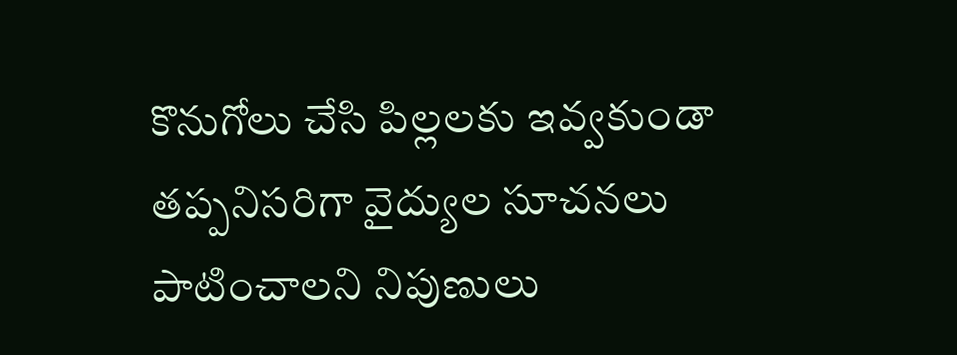కొనుగోలు చేసి పిల్లలకు ఇవ్వకుండా తప్పనిసరిగా వైద్యుల సూచనలు పాటించాలని నిపుణులు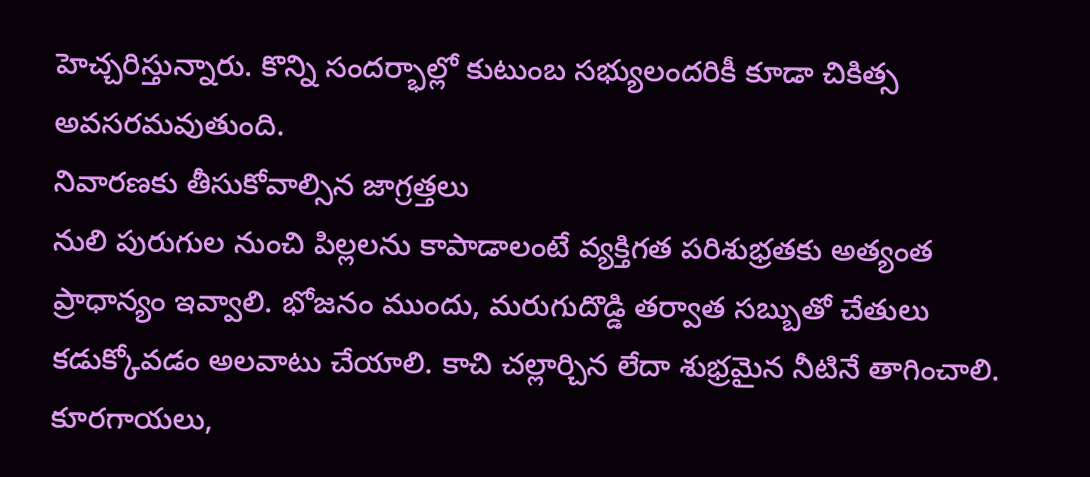హెచ్చరిస్తున్నారు. కొన్ని సందర్భాల్లో కుటుంబ సభ్యులందరికీ కూడా చికిత్స అవసరమవుతుంది.
నివారణకు తీసుకోవాల్సిన జాగ్రత్తలు
నులి పురుగుల నుంచి పిల్లలను కాపాడాలంటే వ్యక్తిగత పరిశుభ్రతకు అత్యంత ప్రాధాన్యం ఇవ్వాలి. భోజనం ముందు, మరుగుదొడ్డి తర్వాత సబ్బుతో చేతులు కడుక్కోవడం అలవాటు చేయాలి. కాచి చల్లార్చిన లేదా శుభ్రమైన నీటినే తాగించాలి. కూరగాయలు,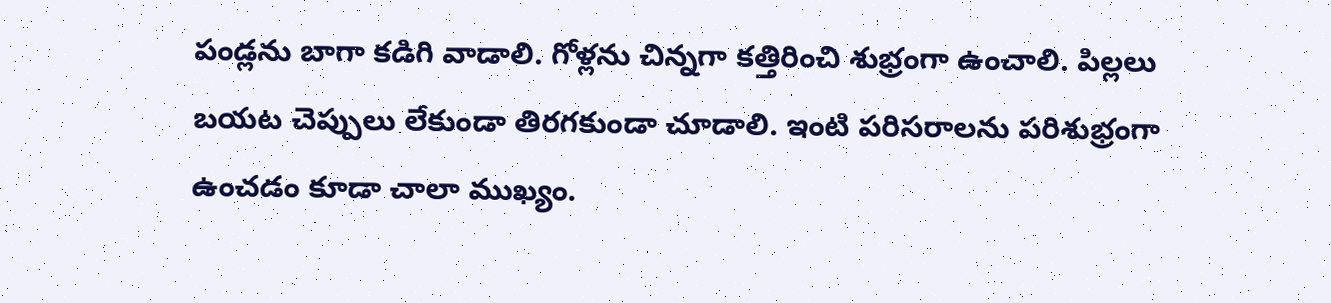పండ్లను బాగా కడిగి వాడాలి. గోళ్లను చిన్నగా కత్తిరించి శుభ్రంగా ఉంచాలి. పిల్లలు బయట చెప్పులు లేకుండా తిరగకుండా చూడాలి. ఇంటి పరిసరాలను పరిశుభ్రంగా ఉంచడం కూడా చాలా ముఖ్యం.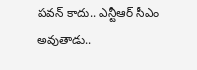పవన్ కాదు.. ఎన్టీఆర్ సీఎం అవుతాడు..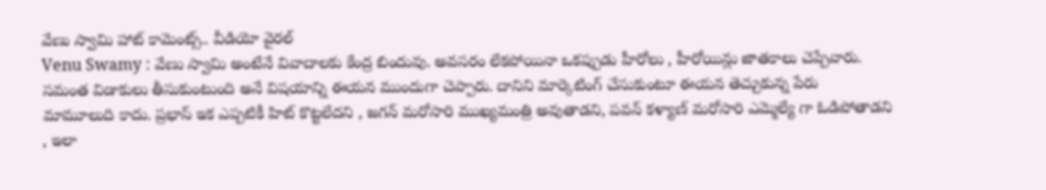వేణు స్వామి హాట్ కామెంట్స్.. వీడియో వైరల్
Venu Swamy : వేణు స్వామి అంటేనే వివాదాలకు కేంద్ర బిందువు. అవసరం లేకపోయినా ఒకప్పుడు హీరోలు , హీరోయిన్లు జాతకాలు చెప్పేవారు. సమంత విడాకులు తీసుకుంటుంది అనే విషయాన్ని ఈయన ముందుగా చెప్పారు. దానిని మార్కెటింగ్ చేసుకుంటూ ఈయన తెచ్చుకున్న పేరు మామూలుది కాదు. ప్రభాస్ ఇక ఎప్పటికీ హిట్ కొట్టలేదని , జగన్ మరోసారి ముఖ్యమంత్రి అవుతాడని, పవన్ కళ్యాణ్ మరోసారి ఎమ్మెల్యే గా ఓడిపోతాడని , ఇలా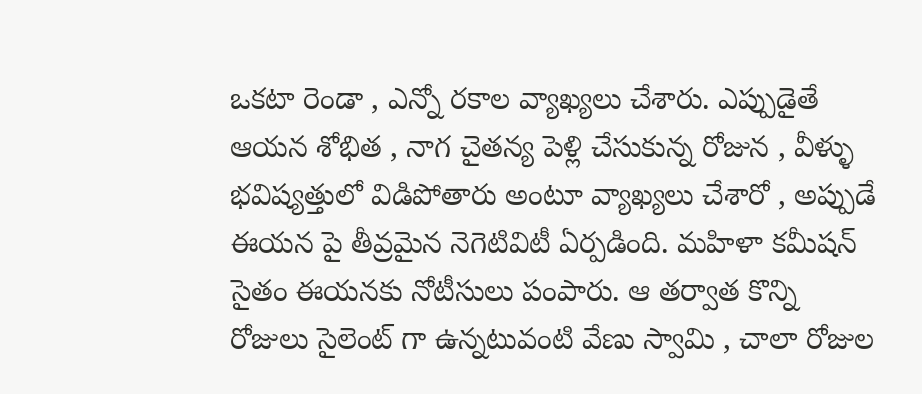ఒకటా రెండా , ఎన్నో రకాల వ్యాఖ్యలు చేశారు. ఎప్పుడైతే ఆయన శోభిత , నాగ చైతన్య పెళ్లి చేసుకున్న రోజున , వీళ్ళు భవిష్యత్తులో విడిపోతారు అంటూ వ్యాఖ్యలు చేశారో , అప్పుడే ఈయన పై తీవ్రమైన నెగెటివిటీ ఏర్పడింది. మహిళా కమీషన్ సైతం ఈయనకు నోటీసులు పంపారు. ఆ తర్వాత కొన్ని రోజులు సైలెంట్ గా ఉన్నటువంటి వేణు స్వామి , చాలా రోజుల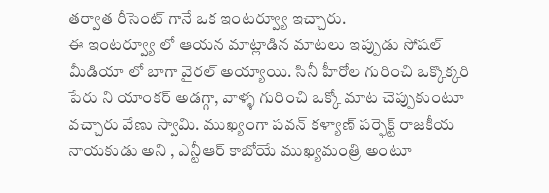తర్వాత రీసెంట్ గానే ఒక ఇంటర్వ్యూ ఇచ్చారు.
ఈ ఇంటర్వ్యూ లో ఆయన మాట్లాడిన మాటలు ఇప్పుడు సోషల్ మీడియా లో బాగా వైరల్ అయ్యాయి. సినీ హీరోల గురించి ఒక్కొక్కరి పేరు ని యాంకర్ అడగ్గా, వాళ్ళ గురించి ఒక్కో మాట చెప్పుకుంటూ వచ్చారు వేణు స్వామి. ముఖ్యంగా పవన్ కళ్యాణ్ పర్ఫెక్ట్ రాజకీయ నాయకుడు అని , ఎన్టీఆర్ కాబోయే ముఖ్యమంత్రి అంటూ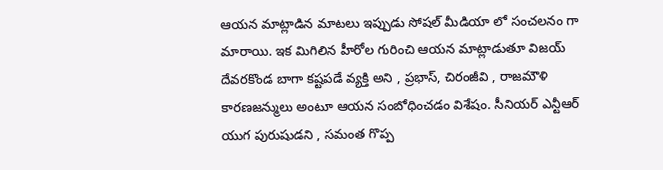ఆయన మాట్లాడిన మాటలు ఇప్పుడు సోషల్ మీడియా లో సంచలనం గా మారాయి. ఇక మిగిలిన హీరోల గురించి ఆయన మాట్లాడుతూ విజయ్ దేవరకొండ బాగా కష్టపడే వ్యక్తి అని , ప్రభాస్, చిరంజీవి , రాజమౌళి కారణజన్ములు అంటూ ఆయన సంబోధించడం విశేషం. సీనియర్ ఎన్టీఆర్ యుగ పురుషుడని , సమంత గొప్ప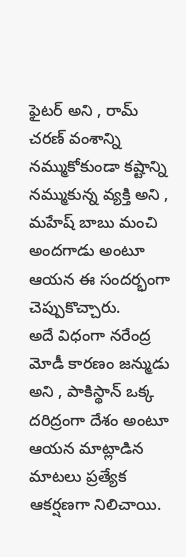ఫైటర్ అని , రామ్ చరణ్ వంశాన్ని నమ్ముకోకుండా కష్టాన్ని నమ్ముకున్న వ్యక్తి అని , మహేష్ బాబు మంచి అందగాడు అంటూ ఆయన ఈ సందర్భంగా చెప్పుకొచ్చారు.
అదే విధంగా నరేంద్ర మోడీ కారణం జన్ముడు అని , పాకిస్థాన్ ఒక్క దరిద్రంగా దేశం అంటూ ఆయన మాట్లాడిన మాటలు ప్రత్యేక ఆకర్షణగా నిలిచాయి.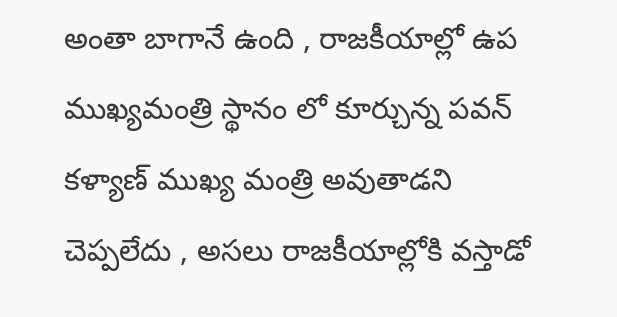అంతా బాగానే ఉంది , రాజకీయాల్లో ఉప ముఖ్యమంత్రి స్థానం లో కూర్చున్న పవన్ కళ్యాణ్ ముఖ్య మంత్రి అవుతాడని చెప్పలేదు , అసలు రాజకీయాల్లోకి వస్తాడో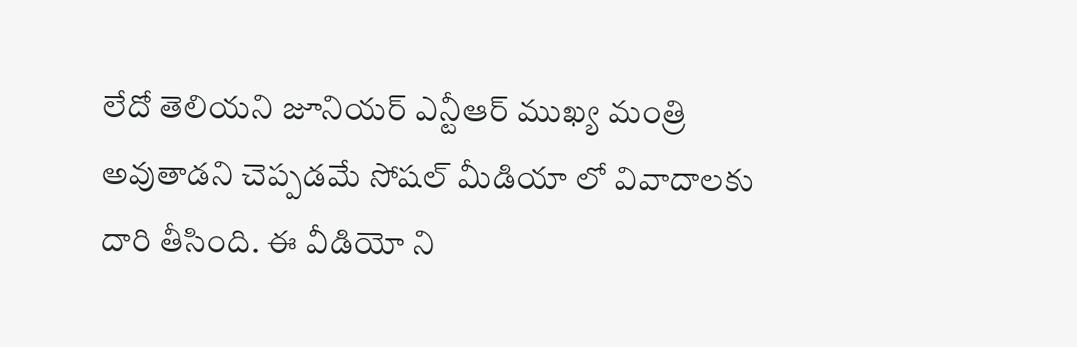లేదో తెలియని జూనియర్ ఎన్టీఆర్ ముఖ్య మంత్రి అవుతాడని చెప్పడమే సోషల్ మీడియా లో వివాదాలకు దారి తీసింది. ఈ వీడియో ని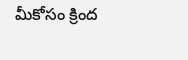మీకోసం క్రింద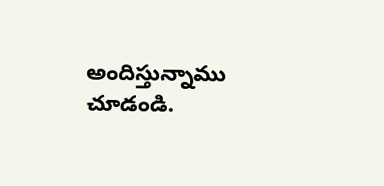అందిస్తున్నాము చూడండి.